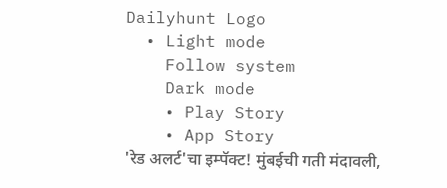Dailyhunt Logo
  • Light mode
    Follow system
    Dark mode
    • Play Story
    • App Story
'रेड अलर्ट'चा इम्पॅक्ट! मुंबईची गती मंदावली,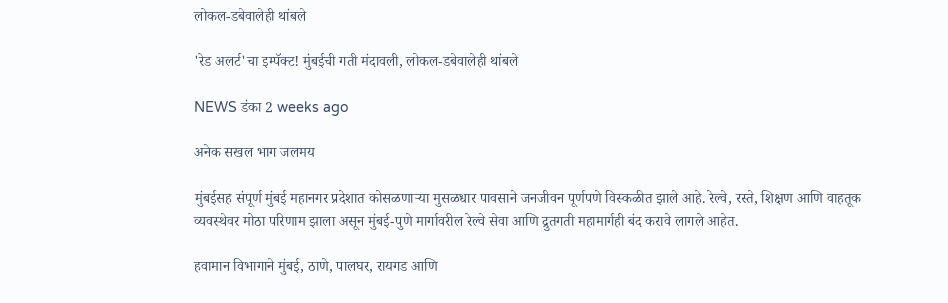लोकल-डबेवालेही थांबले

'रेड अलर्ट'चा इम्पॅक्ट! मुंबईची गती मंदावली, लोकल-डबेवालेही थांबले

NEWS डंका 2 weeks ago

अनेक सखल भाग जलमय

मुंबईसह संपूर्ण मुंबई महानगर प्रदेशात कोसळणाऱ्या मुसळधार पावसाने जनजीवन पूर्णपणे विस्कळीत झाले आहे. रेल्वे, रस्ते, शिक्षण आणि वाहतूक व्यवस्थेवर मोठा परिणाम झाला असून मुंबई-पुणे मार्गावरील रेल्वे सेवा आणि द्रुतगती महामार्गही बंद करावे लागले आहेत.

हवामान विभागाने मुंबई, ठाणे, पालघर, रायगड आणि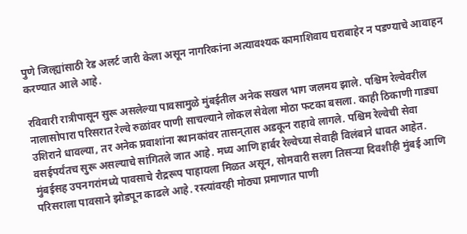पुणे जिल्ह्यांसाठी रेड अलर्ट जारी केला असून नागरिकांना अत्यावश्यक कामाशिवाय घराबाहेर न पडण्याचे आवाहन करण्यात आले आहे.

रविवारी रात्रीपासून सुरू असलेल्या पावसामुळे मुंबईतील अनेक सखल भाग जलमय झाले. पश्चिम रेल्वेवरील नालासोपारा परिसरात रेल्वे रुळांवर पाणी साचल्याने लोकल सेवेला मोठा फटका बसला. काही ठिकाणी गाड्या उशिराने धावल्या, तर अनेक प्रवाशांना स्थानकांवर तासन्‌तास अडकून राहावे लागले. पश्चिम रेल्वेची सेवा वसईपर्यंतच सुरू असल्याचे सांगितले जात आहे. मध्य आणि हार्बर रेल्वेच्या सेवाही विलंबाने धावत आहेत. मुंबईसह उपनगरांमध्ये पावसाचे रौद्ररूप पाहायला मिळत असून, सोमवारी सलग तिसऱ्या दिवशीही मुंबई आणि परिसराला पावसाने झोडपून काढले आहे. रस्त्यांवरही मोठ्या प्रमाणात पाणी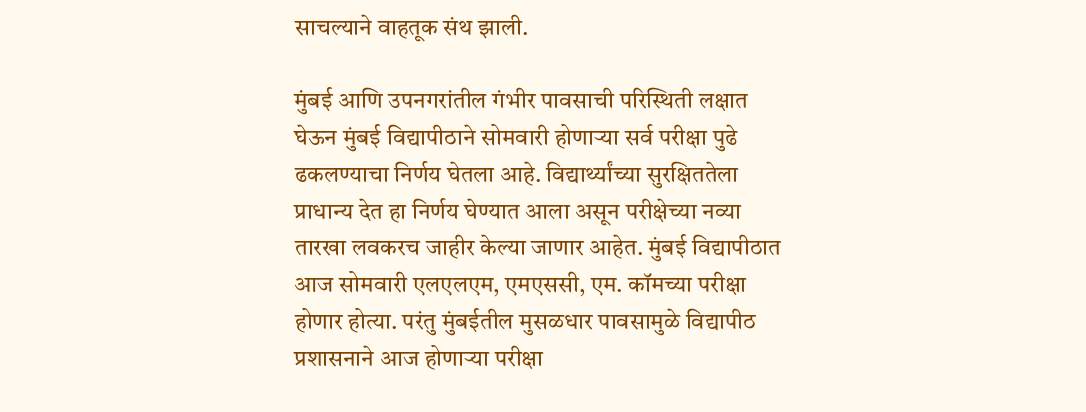साचल्याने वाहतूक संथ झाली.

मुंबई आणि उपनगरांतील गंभीर पावसाची परिस्थिती लक्षात घेऊन मुंबई विद्यापीठाने सोमवारी होणाऱ्या सर्व परीक्षा पुढे ढकलण्याचा निर्णय घेतला आहे. विद्यार्थ्यांच्या सुरक्षिततेला प्राधान्य देत हा निर्णय घेण्यात आला असून परीक्षेच्या नव्या तारखा लवकरच जाहीर केल्या जाणार आहेत. मुंबई विद्यापीठात आज सोमवारी एलएलएम, एमएससी, एम. कॉमच्या परीक्षा होणार होत्या. परंतु मुंबईतील मुसळधार पावसामुळे विद्यापीठ प्रशासनाने आज होणाऱ्या परीक्षा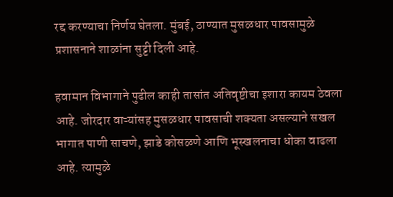रद्द करण्याचा निर्णय घेतला. मुंबई, ठाण्यात मुसळधार पावसामुळे प्रशासनाने शाळांना सुट्टी दिली आहे.

हवामान विभागाने पुढील काही तासांत अतिवृष्टीचा इशारा कायम ठेवला आहे. जोरदार वाऱ्यांसह मुसळधार पावसाची शक्यता असल्याने सखल भागात पाणी साचणे, झाडे कोसळणे आणि भूस्खलनाचा धोका वाढला आहे. त्यामुळे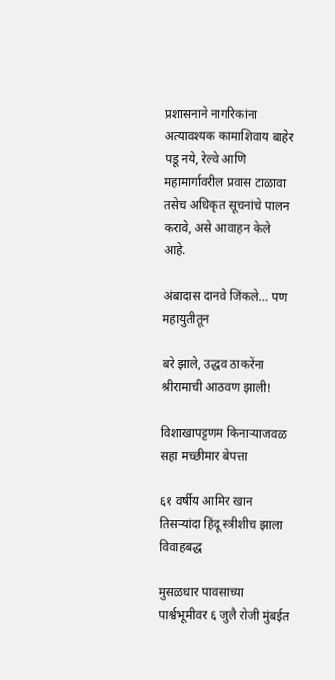प्रशासनाने नागरिकांना अत्यावश्यक कामाशिवाय बाहेर पडू नये, रेल्वे आणि महामार्गावरील प्रवास टाळावा तसेच अधिकृत सूचनांचे पालन करावे, असे आवाहन केले आहे.

अंबादास दानवे जिंकले… पण महायुतीतून

बरे झाले, उद्धव ठाकरेंना श्रीरामाची आठवण झाली!

विशाखापट्टणम किनाऱ्याजवळ सहा मच्छीमार बेपत्ता

६१ वर्षीय आमिर खान तिसऱ्यांदा हिंदू स्त्रीशीच झाला विवाहबद्ध

मुसळधार पावसाच्या पार्श्वभूमीवर ६ जुलै रोजी मुंबईत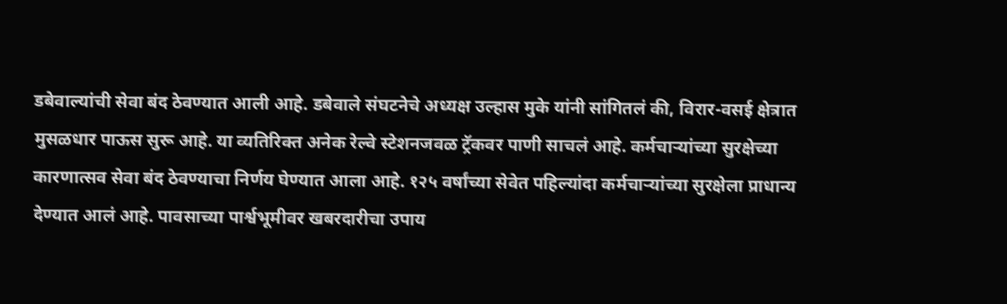डबेवाल्यांची सेवा बंद ठेवण्यात आली आहे. डबेवाले संघटनेचे अध्यक्ष उल्हास मुके यांनी सांगितलं की, विरार-वसई क्षेत्रात मुसळधार पाऊस सुरू आहे. या व्यतिरिक्त अनेक रेल्वे स्टेशनजवळ ट्रॅकवर पाणी साचलं आहे. कर्मचाऱ्यांच्या सुरक्षेच्या कारणात्सव सेवा बंद ठेवण्याचा निर्णय घेण्यात आला आहे. १२५ वर्षांच्या सेवेत पहिल्यांदा कर्मचाऱ्यांच्या सुरक्षेला प्राधान्य देण्यात आलं आहे. पावसाच्या पार्श्वभूमीवर खबरदारीचा उपाय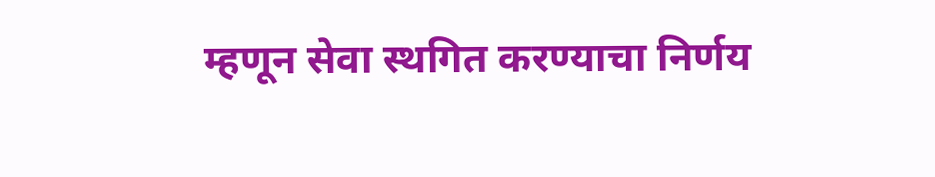म्हणून सेवा स्थगित करण्याचा निर्णय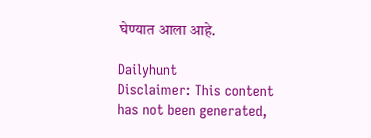घेण्यात आला आहे.

Dailyhunt
Disclaimer: This content has not been generated,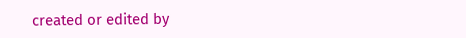created or edited by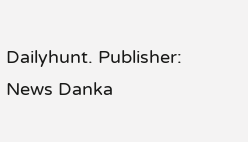Dailyhunt. Publisher: News Danka